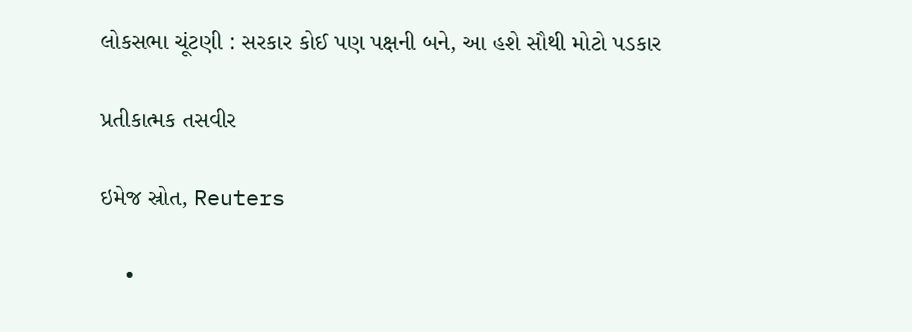લોકસભા ચૂંટણી : સરકાર કોઈ પણ પક્ષની બને, આ હશે સૌથી મોટો પડકાર

પ્રતીકાત્મક તસવીર

ઇમેજ સ્રોત, Reuters

    •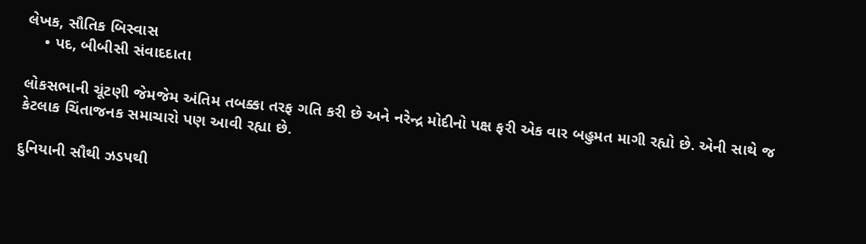લેખક, સૌતિક બિસ્વાસ
    • પદ, બીબીસી સંવાદદાતા

લોકસભાની ચૂંટણી જેમજેમ અંતિમ તબક્કા તરફ ગતિ કરી છે અને નરેન્દ્ર મોદીનો પક્ષ ફરી એક વાર બહુમત માગી રહ્યો છે. એની સાથે જ કેટલાક ચિંતાજનક સમાચારો પણ આવી રહ્યા છે.

દુનિયાની સૌથી ઝડપથી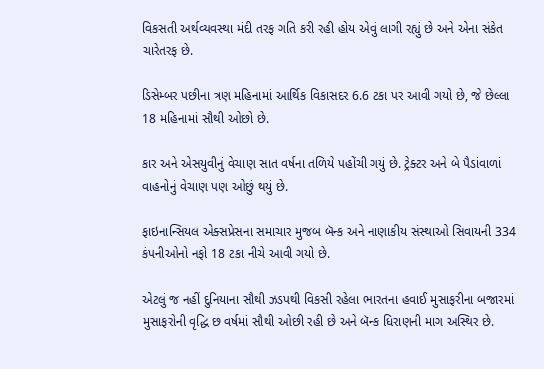વિકસતી અર્થવ્યવસ્થા મંદી તરફ ગતિ કરી રહી હોય એવું લાગી રહ્યું છે અને એના સંકેત ચારેતરફ છે.

ડિસેમ્બર પછીના ત્રણ મહિનામાં આર્થિક વિકાસદર 6.6 ટકા પર આવી ગયો છે, જે છેલ્લા 18 મહિનામાં સૌથી ઓછો છે.

કાર અને એસયુવીનું વેચાણ સાત વર્ષના તળિયે પહોંચી ગયું છે. ટ્રેક્ટર અને બે પૈડાંવાળાં વાહનોનું વેચાણ પણ ઓછું થયું છે.

ફાઇનાન્સિયલ એક્સપ્રેસના સમાચાર મુજબ બૅન્ક અને નાણાકીય સંસ્થાઓ સિવાયની 334 કંપનીઓનો નફો 18 ટકા નીચે આવી ગયો છે.

એટલું જ નહીં દુનિયાના સૌથી ઝડપથી વિકસી રહેલા ભારતના હવાઈ મુસાફરીના બજારમાં મુસાફરોની વૃદ્ધિ છ વર્ષમાં સૌથી ઓછી રહી છે અને બૅન્ક ધિરાણની માગ અસ્થિર છે.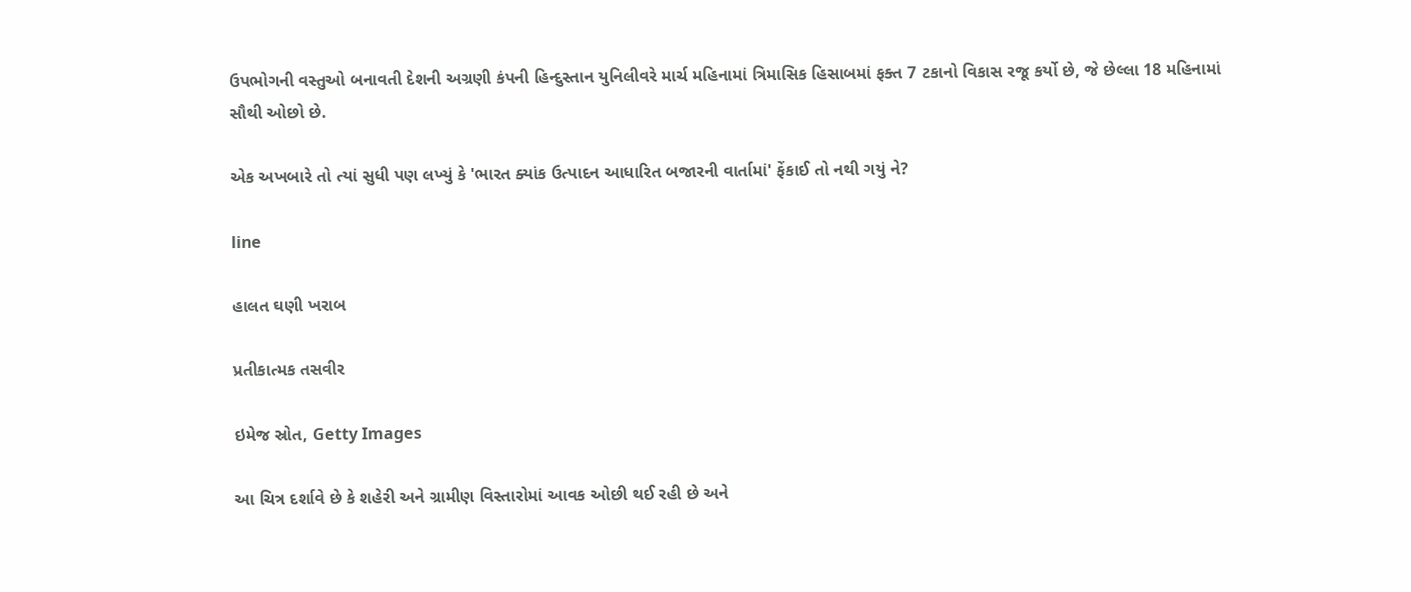ઉપભોગની વસ્તુઓ બનાવતી દેશની અગ્રણી કંપની હિન્દુસ્તાન યુનિલીવરે માર્ચ મહિનામાં ત્રિમાસિક હિસાબમાં ફક્ત 7 ટકાનો વિકાસ રજૂ કર્યો છે, જે છેલ્લા 18 મહિનામાં સૌથી ઓછો છે.

એક અખબારે તો ત્યાં સુધી પણ લખ્યું કે 'ભારત ક્યાંક ઉત્પાદન આધારિત બજારની વાર્તામાં' ફેંકાઈ તો નથી ગયું ને?

line

હાલત ઘણી ખરાબ

પ્રતીકાત્મક તસવીર

ઇમેજ સ્રોત, Getty Images

આ ચિત્ર દર્શાવે છે કે શહેરી અને ગ્રામીણ વિસ્તારોમાં આવક ઓછી થઈ રહી છે અને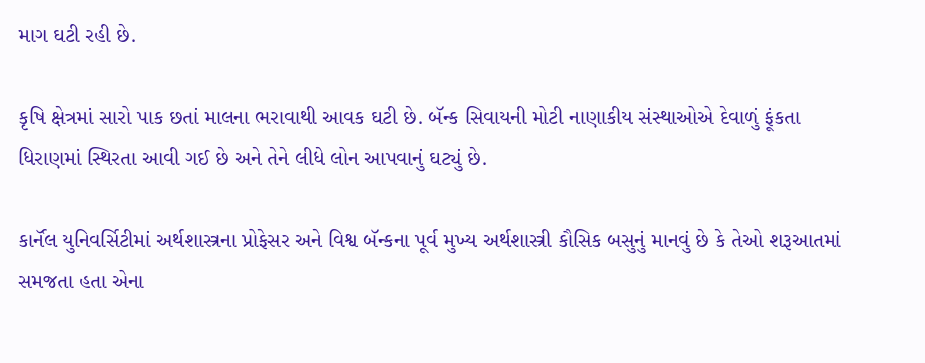માગ ઘટી રહી છે.

કૃષિ ક્ષેત્રમાં સારો પાક છતાં માલના ભરાવાથી આવક ઘટી છે. બૅન્ક સિવાયની મોટી નાણાકીય સંસ્થાઓએ દેવાળું ફૂંકતા ધિરાણમાં સ્થિરતા આવી ગઈ છે અને તેને લીધે લોન આપવાનું ઘટ્યું છે.

કાર્નૅલ યુનિવર્સિટીમાં અર્થશાસ્ત્રના પ્રોફેસર અને વિશ્વ બૅન્કના પૂર્વ મુખ્ય અર્થશાસ્ત્રી કૌસિક બસુનું માનવું છે કે તેઓ શરૂઆતમાં સમજતા હતા એના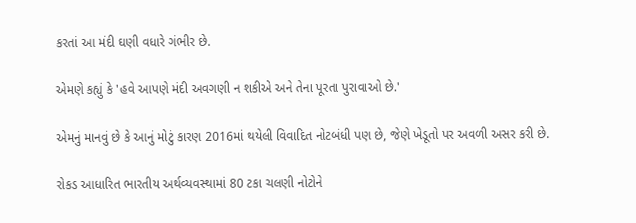કરતાં આ મંદી ઘણી વધારે ગંભીર છે.

એમણે કહ્યું કે 'હવે આપણે મંદી અવગણી ન શકીએ અને તેના પૂરતા પુરાવાઓ છે.'

એમનું માનવું છે કે આનું મોટું કારણ 2016માં થયેલી વિવાદિત નોટબંધી પણ છે, જેણે ખેડૂતો પર અવળી અસર કરી છે.

રોકડ આધારિત ભારતીય અર્થવ્યવસ્થામાં 80 ટકા ચલણી નોટોને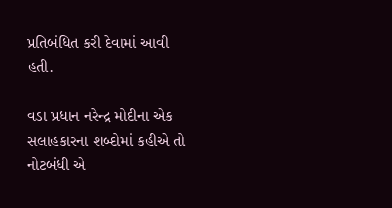પ્રતિબંધિત કરી દેવામાં આવી હતી.

વડા પ્રધાન નરેન્દ્ર મોદીના એક સલાહકારના શબ્દોમાં કહીએ તો નોટબંધી એ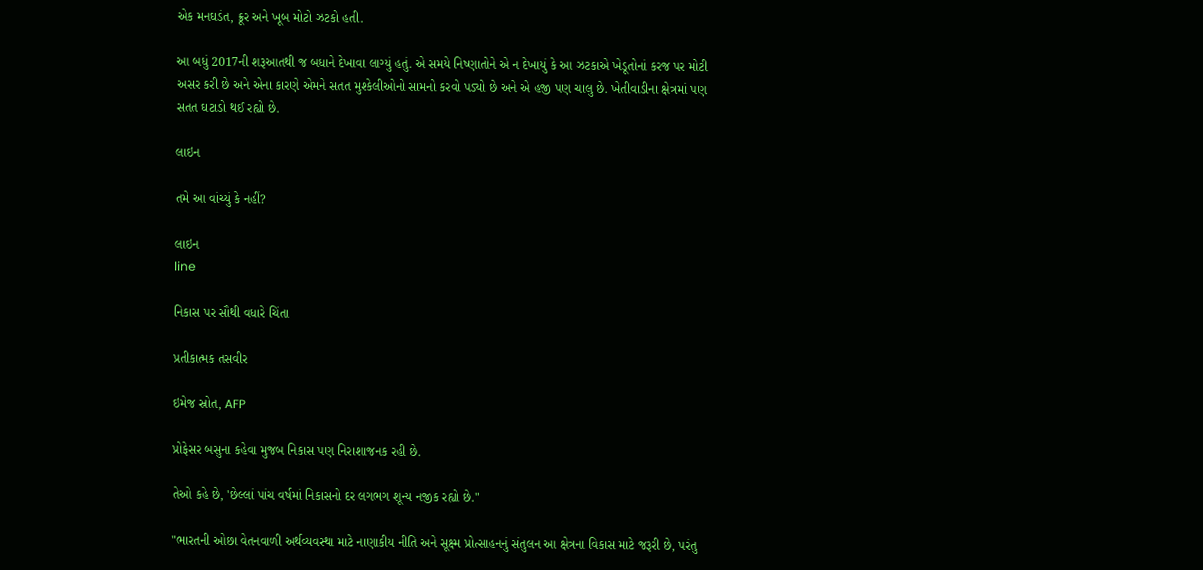એક મનઘડંત, ક્રૂર અને ખૂબ મોટો ઝટકો હતી.

આ બધું 2017ની શરૂઆતથી જ બધાને દેખાવા લાગ્યું હતું. એ સમયે નિષ્ણાતોને એ ન દેખાયું કે આ ઝટકાએ ખેડૂતોનાં કરજ પર મોટી અસર કરી છે અને એના કારણે એમને સતત મુશ્કેલીઓનો સામનો કરવો પડ્યો છે અને એ હજી પણ ચાલુ છે. ખેતીવાડીના ક્ષેત્રમાં પણ સતત ઘટાડો થઈ રહ્યો છે.

લાઇન

તમે આ વાંચ્યું કે નહીં?

લાઇન
line

નિકાસ પર સૌથી વધારે ચિંતા

પ્રતીકાત્મક તસવીર

ઇમેજ સ્રોત, AFP

પ્રોફેસર બસુના કહેવા મુજબ નિકાસ પણ નિરાશાજનક રહી છે.

તેઓ કહે છે, 'છેલ્લાં પાંચ વર્ષમાં નિકાસનો દર લગભગ શૂન્ય નજીક રહ્યો છે."

"ભારતની ઓછા વેતનવાળી અર્થવ્યવસ્થા માટે નાણાકીય નીતિ અને સૂક્ષ્મ પ્રોત્સાહનનું સંતુલન આ ક્ષેત્રના વિકાસ માટે જરૂરી છે, પરંતુ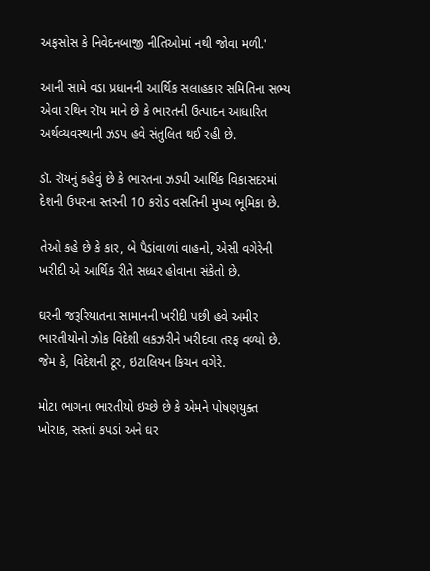અફસોસ કે નિવેદનબાજી નીતિઓમાં નથી જોવા મળી.'

આની સામે વડા પ્રધાનની આર્થિક સલાહકાર સમિતિના સભ્ય એવા રથિન રૉય માને છે કે ભારતની ઉત્પાદન આધારિત અર્થવ્યવસ્થાની ઝડપ હવે સંતુલિત થઈ રહી છે.

ડૉ. રૉયનું કહેવું છે કે ભારતના ઝડપી આર્થિક વિકાસદરમાં દેશની ઉપરના સ્તરની 10 કરોડ વસતિની મુખ્ય ભૂમિકા છે.

તેઓ કહે છે કે કાર, બે પૈડાંવાળાં વાહનો, એસી વગેરેની ખરીદી એ આર્થિક રીતે સધ્ધર હોવાના સંકેતો છે.

ઘરની જરૂરિયાતના સામાનની ખરીદી પછી હવે અમીર ભારતીયોનો ઝોક વિદેશી લકઝરીને ખરીદવા તરફ વળ્યો છે. જેમ કે, વિદેશની ટૂર, ઇટાલિયન કિચન વગેરે.

મોટા ભાગના ભારતીયો ઇચ્છે છે કે એમને પોષણયુક્ત ખોરાક, સસ્તાં કપડાં અને ઘર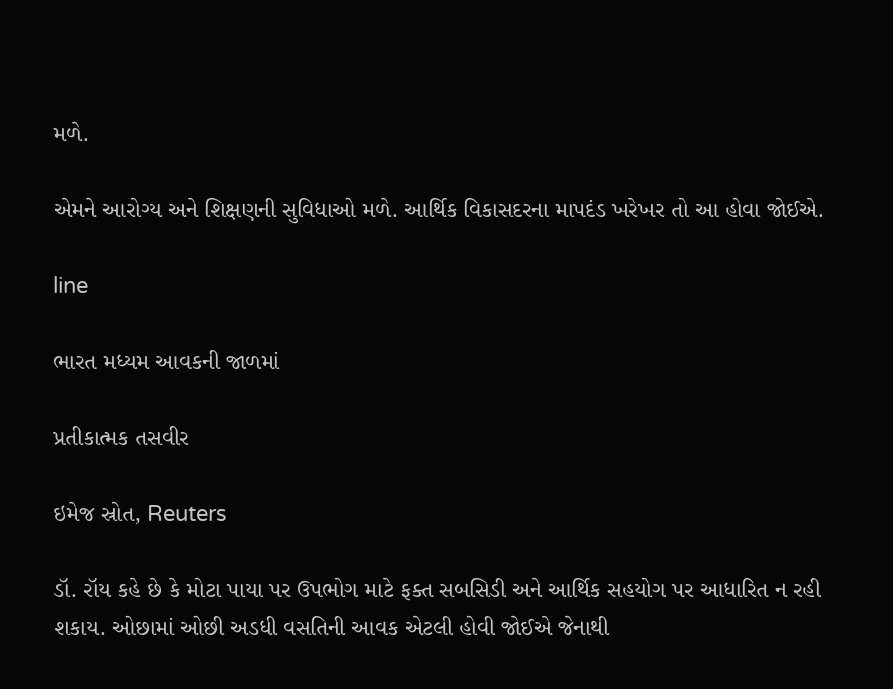મળે.

એમને આરોગ્ય અને શિક્ષણની સુવિધાઓ મળે. આર્થિક વિકાસદરના માપદંડ ખરેખર તો આ હોવા જોઈએ.

line

ભારત મધ્યમ આવકની જાળમાં

પ્રતીકાત્મક તસવીર

ઇમેજ સ્રોત, Reuters

ડૉ. રૉય કહે છે કે મોટા પાયા પર ઉપભોગ માટે ફક્ત સબસિડી અને આર્થિક સહયોગ પર આધારિત ન રહી શકાય. ઓછામાં ઓછી અડધી વસતિની આવક એટલી હોવી જોઈએ જેનાથી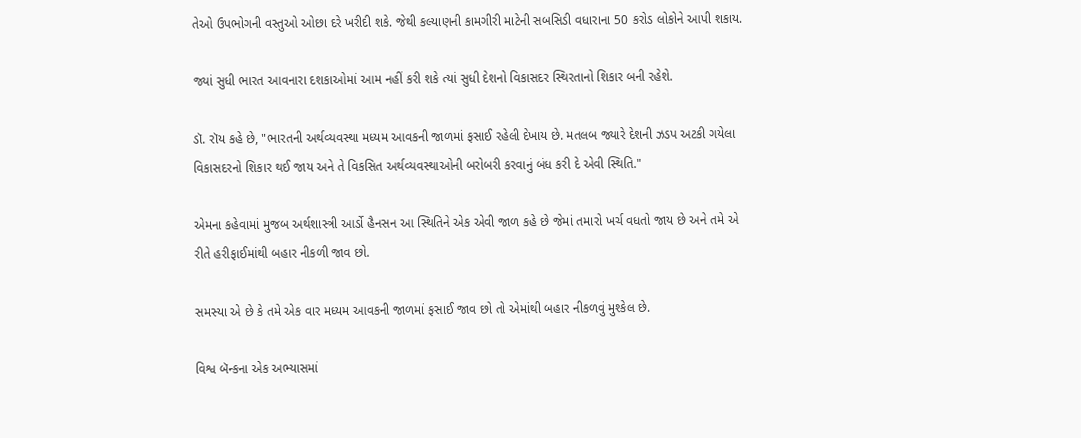તેઓ ઉપભોગની વસ્તુઓ ઓછા દરે ખરીદી શકે. જેથી કલ્યાણની કામગીરી માટેની સબસિડી વધારાના 50 કરોડ લોકોને આપી શકાય.

જ્યાં સુધી ભારત આવનારા દશકાઓમાં આમ નહીં કરી શકે ત્યાં સુધી દેશનો વિકાસદર સ્થિરતાનો શિકાર બની રહેશે.

ડૉ. રૉય કહે છે, "ભારતની અર્થવ્યવસ્થા મધ્યમ આવકની જાળમાં ફસાઈ રહેલી દેખાય છે. મતલબ જ્યારે દેશની ઝડપ અટકી ગયેલા વિકાસદરનો શિકાર થઈ જાય અને તે વિકસિત અર્થવ્યવસ્થાઓની બરોબરી કરવાનું બંધ કરી દે એવી સ્થિતિ."

એમના કહેવામાં મુજબ અર્થશાસ્ત્રી આર્ડો હૈનસન આ સ્થિતિને એક એવી જાળ કહે છે જેમાં તમારો ખર્ચ વધતો જાય છે અને તમે એ રીતે હરીફાઈમાંથી બહાર નીકળી જાવ છો.

સમસ્યા એ છે કે તમે એક વાર મધ્યમ આવકની જાળમાં ફસાઈ જાવ છો તો એમાંથી બહાર નીકળવું મુશ્કેલ છે.

વિશ્વ બૅન્કના એક અભ્યાસમાં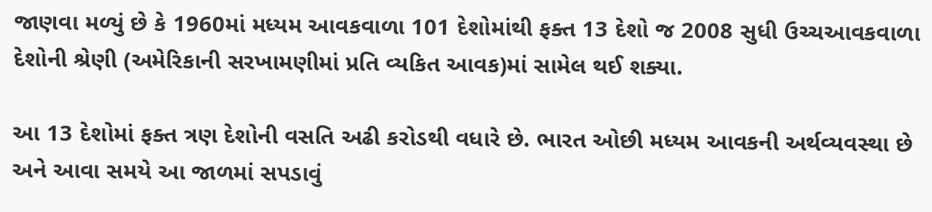જાણવા મળ્યું છે કે 1960માં મધ્યમ આવકવાળા 101 દેશોમાંથી ફક્ત 13 દેશો જ 2008 સુધી ઉચ્ચઆવકવાળા દેશોની શ્રેણી (અમેરિકાની સરખામણીમાં પ્રતિ વ્યકિત આવક)માં સામેલ થઈ શક્યા.

આ 13 દેશોમાં ફક્ત ત્રણ દેશોની વસતિ અઢી કરોડથી વધારે છે. ભારત ઓછી મધ્યમ આવકની અર્થવ્યવસ્થા છે અને આવા સમયે આ જાળમાં સપડાવું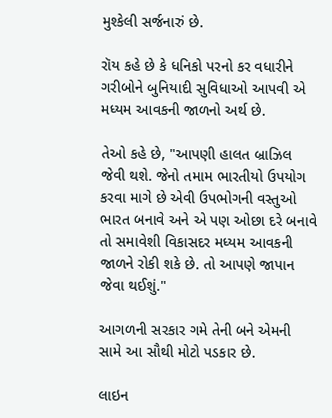મુશ્કેલી સર્જનારું છે.

રૉય કહે છે કે ધનિકો પરનો કર વધારીને ગરીબોને બુનિયાદી સુવિધાઓ આપવી એ મધ્યમ આવકની જાળનો અર્થ છે.

તેઓ કહે છે, "આપણી હાલત બ્રાઝિલ જેવી થશે. જેનો તમામ ભારતીયો ઉપયોગ કરવા માગે છે એવી ઉપભોગની વસ્તુઓ ભારત બનાવે અને એ પણ ઓછા દરે બનાવે તો સમાવેશી વિકાસદર મધ્યમ આવકની જાળને રોકી શકે છે. તો આપણે જાપાન જેવા થઈશું."

આગળની સરકાર ગમે તેની બને એમની સામે આ સૌથી મોટો પડકાર છે.

લાઇન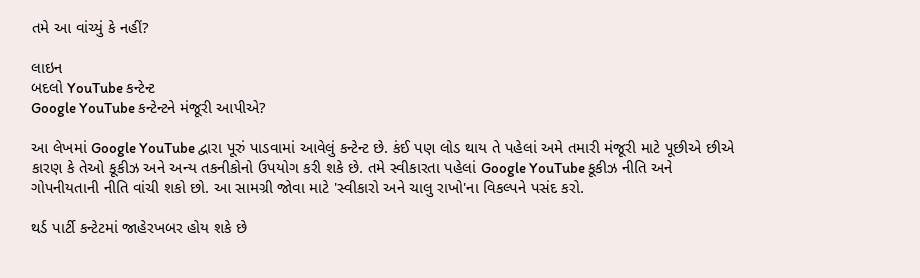તમે આ વાંચ્યું કે નહીં?

લાઇન
બદલો YouTube કન્ટેન્ટ
Google YouTube કન્ટેન્ટને મંજૂરી આપીએ?

આ લેખમાં Google YouTube દ્વારા પૂરું પાડવામાં આવેલું કન્ટેન્ટ છે. કંઈ પણ લોડ થાય તે પહેલાં અમે તમારી મંજૂરી માટે પૂછીએ છીએ કારણ કે તેઓ કૂકીઝ અને અન્ય તકનીકોનો ઉપયોગ કરી શકે છે. તમે સ્વીકારતા પહેલાં Google YouTube કૂકીઝ નીતિ અને ગોપનીયતાની નીતિ વાંચી શકો છો. આ સામગ્રી જોવા માટે 'સ્વીકારો અને ચાલુ રાખો'ના વિકલ્પને પસંદ કરો.

થર્ડ પાર્ટી કન્ટેટમાં જાહેરખબર હોય શકે છે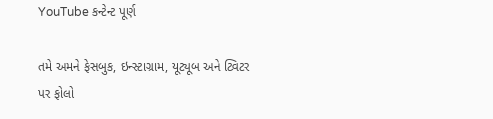YouTube કન્ટેન્ટ પૂર્ણ

તમે અમને ફેસબુક, ઇન્સ્ટાગ્રામ, યૂટ્યૂબ અને ટ્વિટર પર ફોલો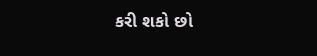કરી શકો છો